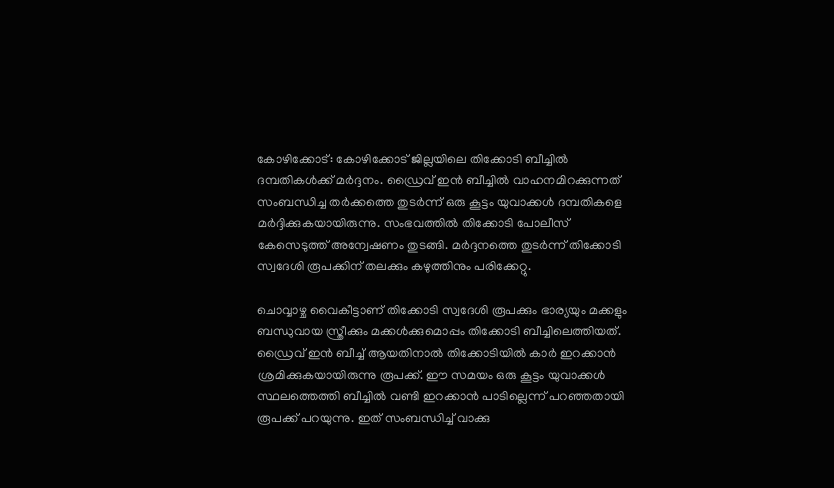കോഴിക്കോട്: കോഴിക്കോട് ജില്ലയിലെ തിക്കോടി ബീച്ചിൽ ദമ്പതികൾക്ക് മർദ്ദനം. ഡ്രൈവ് ഇൻ ബീച്ചിൽ വാഹനമിറക്കുന്നത് സംബന്ധിച്ച തർക്കത്തെ തുടർന്ന് ഒരു കൂട്ടം യുവാക്കൾ ദമ്പതികളെ മർദ്ദിക്കുകയായിരുന്നു. സംഭവത്തിൽ തിക്കോടി പോലീസ് കേസെടുത്ത് അന്വേഷണം തുടങ്ങി. മർദ്ദനത്തെ തുടർന്ന് തിക്കോടി സ്വദേശി രൂപക്കിന് തലക്കും കഴുത്തിനും പരിക്കേറ്റു.

ചൊവ്വാഴ്ച വൈകീട്ടാണ് തിക്കോടി സ്വദേശി രൂപക്കും ഭാര്യയും മക്കളും ബന്ധുവായ സ്ത്രീക്കും മക്കൾക്കുമൊപ്പം തിക്കോടി ബീച്ചിലെത്തിയത്. ഡ്രൈവ് ഇൻ ബീച്ച് ആയതിനാൽ തിക്കോടിയിൽ കാർ ഇറക്കാൻ ശ്രമിക്കുകയായിരുന്നു രൂപക്ക്. ഈ സമയം ഒരു കൂട്ടം യുവാക്കൾ സ്ഥലത്തെത്തി ബീച്ചിൽ വണ്ടി ഇറക്കാൻ പാടില്ലെന്ന് പറഞ്ഞതായി രൂപക്ക് പറയുന്നു. ഇത് സംബന്ധിച്ച് വാക്കു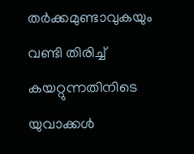തർക്കമുണ്ടാവുകയും വണ്ടി തിരിച്ച് കയറ്റുന്നതിനിടെ യുവാക്കൾ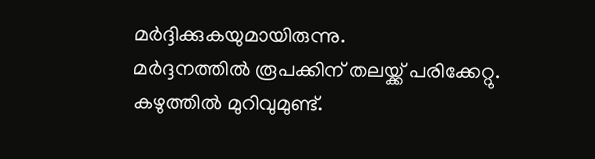മർദ്ദിക്കുകയുമായിരുന്നു.
മർദ്ദനത്തിൽ രൂപക്കിന് തലയ്ക്ക് പരിക്കേറ്റു. കഴുത്തിൽ മുറിവുമുണ്ട്.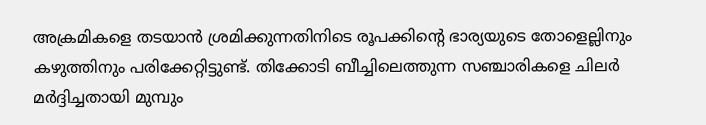അക്രമികളെ തടയാൻ ശ്രമിക്കുന്നതിനിടെ രൂപക്കിന്റെ ഭാര്യയുടെ തോളെല്ലിനും കഴുത്തിനും പരിക്കേറ്റിട്ടുണ്ട്. തിക്കോടി ബീച്ചിലെത്തുന്ന സഞ്ചാരികളെ ചിലർ മർദ്ദിച്ചതായി മുമ്പും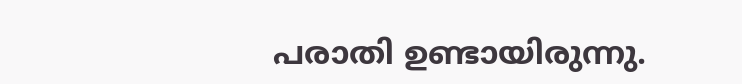പരാതി ഉണ്ടായിരുന്നു.